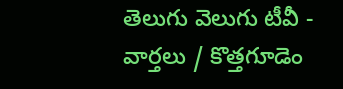తెలుగు వెలుగు టీవీ - వార్తలు / కొత్తగూడెం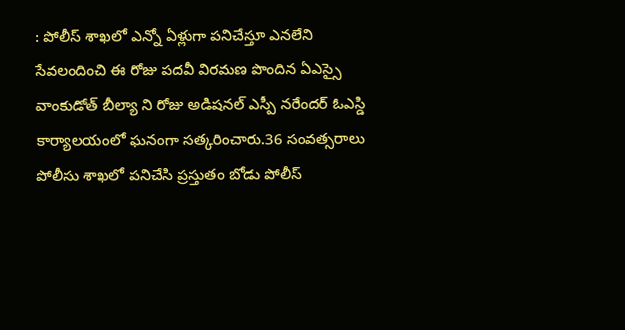: పోలీస్ శాఖలో ఎన్నో ఏళ్లుగా పనిచేస్తూ ఎనలేని సేవలందించి ఈ రోజు పదవీ విరమణ పొందిన ఏఎస్సై వాంకుడోత్ బీల్యా ని రోజు అడిషనల్ ఎస్పీ నరేందర్ ఓఎస్డి కార్యాలయంలో ఘనంగా సత్కరించారు.36 సంవత్సరాలు పోలీసు శాఖలో పనిచేసి ప్రస్తుతం బోడు పోలీస్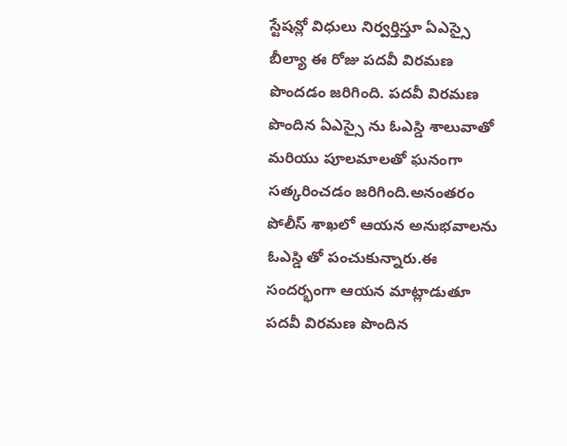స్టేషన్లో విధులు నిర్వర్తిస్తూ ఏఎస్సై బీల్యా ఈ రోజు పదవీ విరమణ పొందడం జరిగింది. పదవీ విరమణ పొందిన ఏఎస్సై ను ఓఎస్డి శాలువాతో మరియు పూలమాలతో ఘనంగా సత్కరించడం జరిగింది.అనంతరం పోలీస్ శాఖలో ఆయన అనుభవాలను ఓఎస్డి తో పంచుకున్నారు.ఈ సందర్భంగా ఆయన మాట్లాడుతూ పదవీ విరమణ పొందిన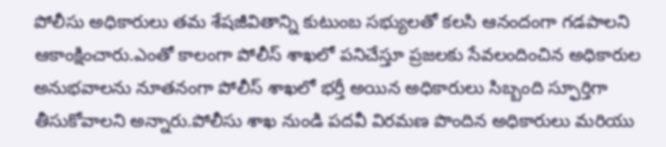పోలీసు అధికారులు తమ శేషజీవితాన్ని కుటుంబ సభ్యులతో కలసి ఆనందంగా గడపాలని ఆకాంక్షించారు.ఎంతో కాలంగా పోలీస్ శాఖలో పనిచేస్తూ ప్రజలకు సేవలందించిన అధికారుల అనుభవాలను నూతనంగా పోలీస్ శాఖలో భర్తీ అయిన అధికారులు సిబ్బంది స్ఫూర్తిగా తీసుకోవాలని అన్నారు.పోలీసు శాఖ నుండి పదవీ విరమణ పొందిన అధికారులు మరియు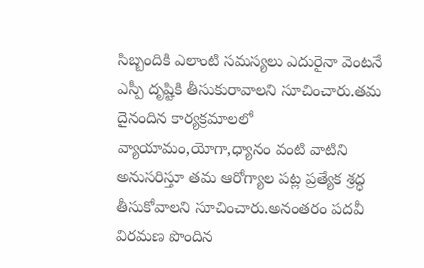సిబ్బందికి ఎలాంటి సమస్యలు ఎదురైనా వెంటనే ఎస్పీ దృష్టికి తీసుకురావాలని సూచించారు.తమ దైనందిన కార్యక్రమాలలో వ్యాయామం,యోగా,ధ్యానం వంటి వాటిని అనుసరిస్తూ తమ ఆరోగ్యాల పట్ల ప్రత్యేక శ్రద్ధ తీసుకోవాలని సూచించారు.అనంతరం పదవీ విరమణ పొందిన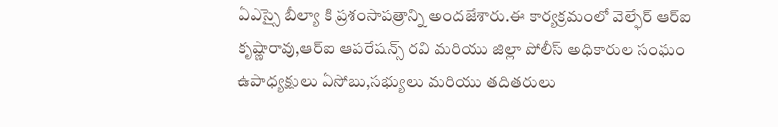ఏఎస్సై బీల్యా కి ప్రశంసాపత్రాన్ని అందజేశారు.ఈ కార్యక్రమంలో వెల్ఫేర్ ఆర్ఐ కృష్ణారావు,ఆర్ఐ ఆపరేషన్స్ రవి మరియు జిల్లా పోలీస్ అధికారుల సంఘం ఉపాధ్యక్షులు ఏసోబు,సభ్యులు మరియు తదితరులు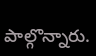పాల్గొన్నారు.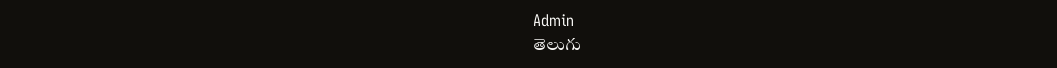Admin
తెలుగు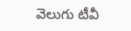వెలుగు టీవీ